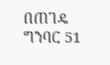በጠገዴ ግንባር 51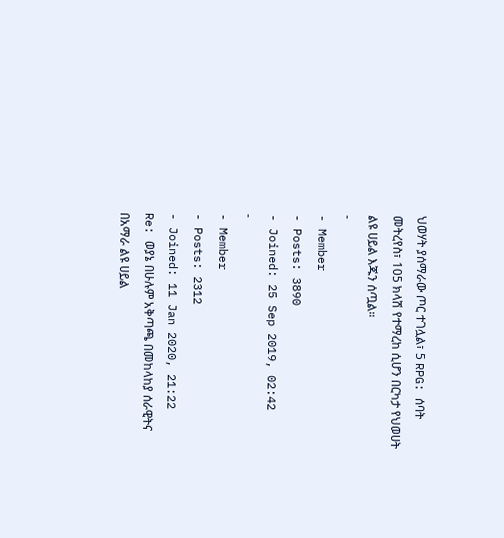ህወሃት ያሰማራው ጦር ተገሏል፣ 5 RPG: ሰባት መትረየስ፣ 105 ክላሽ የተማረከ ሲሆን በርካታ የህወሀት ልዩ ሀይል እጁን ሰጧል።
-
- Member
- Posts: 3890
- Joined: 25 Sep 2019, 02:42
-
- Member
- Posts: 2312
- Joined: 11 Jan 2020, 21:22
Re: ወያኔ በሁሉም አቅጣጫ በመከላከያ ሰራዊትና በአማራ ልዩ ሀይል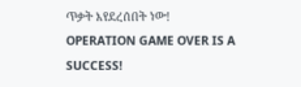ጥቃት እየደረሰበት ነው!
OPERATION GAME OVER IS A SUCCESS!